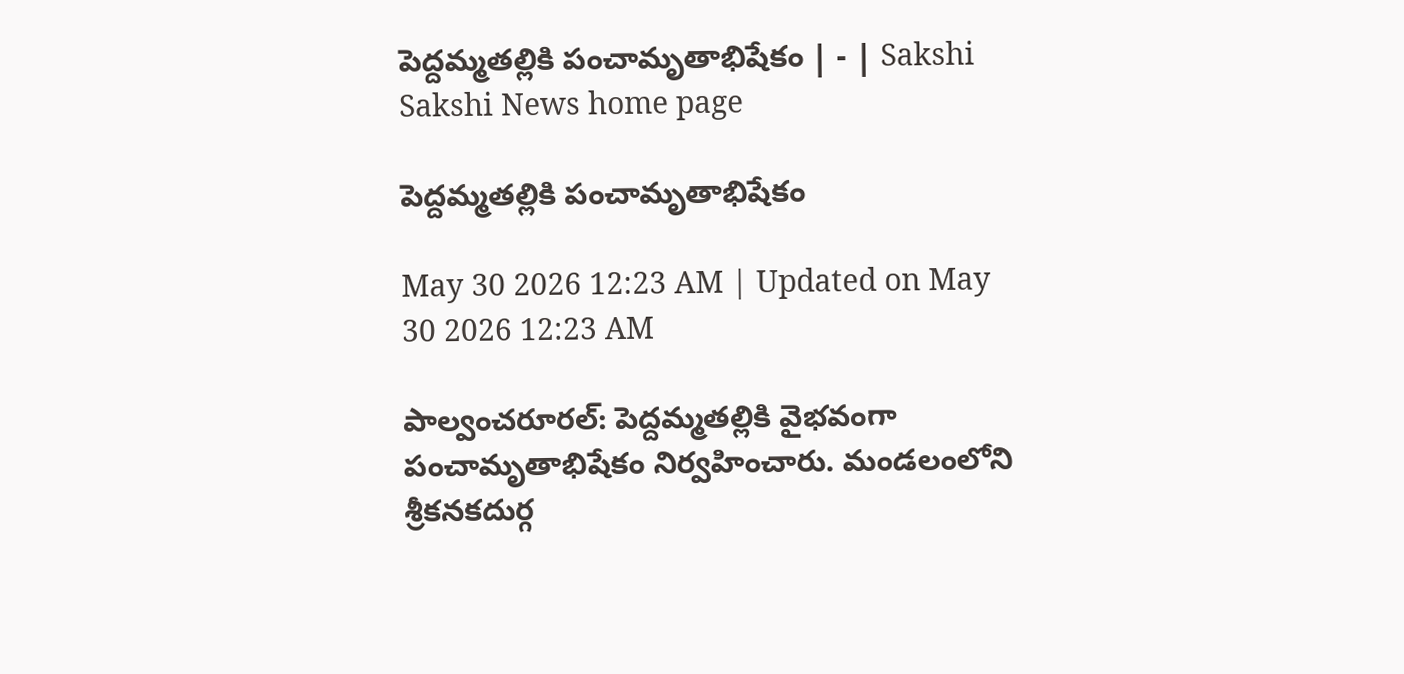పెద్దమ్మతల్లికి పంచామృతాభిషేకం | - | Sakshi
Sakshi News home page

పెద్దమ్మతల్లికి పంచామృతాభిషేకం

May 30 2026 12:23 AM | Updated on May 30 2026 12:23 AM

పాల్వంచరూరల్‌: పెద్దమ్మతల్లికి వైభవంగా పంచామృతాభిషేకం నిర్వహించారు. మండలంలోని శ్రీకనకదుర్గ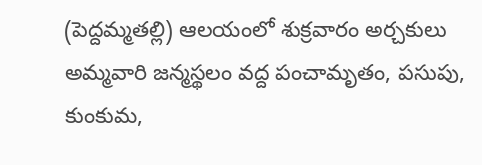(పెద్దమ్మతల్లి) ఆలయంలో శుక్రవారం అర్చకులు అమ్మవారి జన్మస్థలం వద్ద పంచామృతం, పసుపు, కుంకుమ,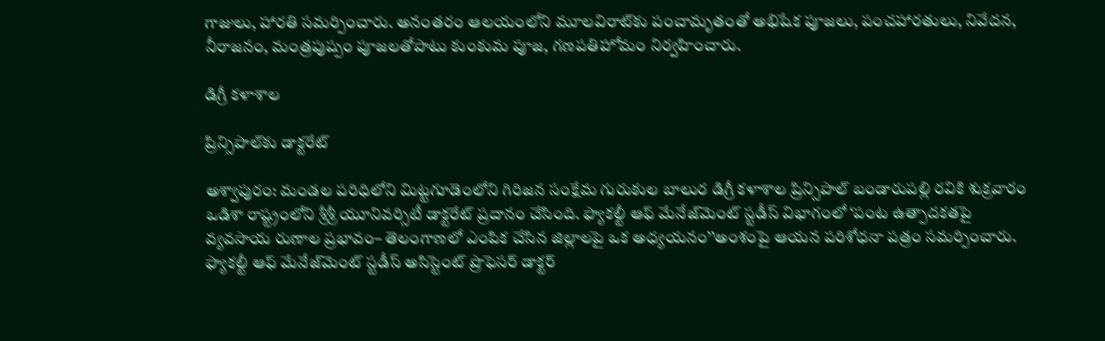గాజులు, హారతి సమర్పించారు. అనంతరం ఆలయంలోని మూలవిరాట్‌కు పంచామృతంతో అభిషేక పూజలు, పంచహారతులు, నివేదన, నీరాజనం, మంత్రపుష్పం పూజలతోపాటు కుంకుమ పూజ, గణపతిహోమం నిర్వహించారు.

డిగ్రీ కళాశాల

ప్రిన్సిపాల్‌కు డాక్టరేట్‌

అశ్వాపురం: మండల పరిధిలోని మిట్టగూడెంలోని గిరిజన సంక్షేమ గురుకుల బాలుర డిగ్రీ కళాశాల ప్రిన్సిపాల్‌ బండారుపల్లి రవికి శుక్రవారం ఒడిశా రాష్ట్రంలోని శ్రీశ్రీ యూనివర్సిటీ డాక్టరేట్‌ ప్రదానం చేసింది. ఫ్యాకల్టీ ఆఫ్‌ మేనేజ్‌మెంట్‌ స్టడీస్‌ విభాగంలో ‘పంట ఉత్పాదకతపై వ్యవసాయ రుణాల ప్రభావం– తెలంగాణలో ఎంపిక చేసిన జిల్లాలపై ఒక అధ్యయనం’’అంశంపై ఆయన పరిశోధనా పత్రం సమర్పించారు. ఫ్యాకల్టీ ఆఫ్‌ మేనేజ్‌మెంట్‌ స్టడీస్‌ అసిస్టెంట్‌ ప్రొఫెసర్‌ డాక్టర్‌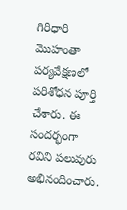గిరిధారి మొహంతా పర్యవేక్షణలో పరిశోధన పూర్తి చేశారు. ఈ సందర్భంగా రవిని పలువురు అభినందించారు.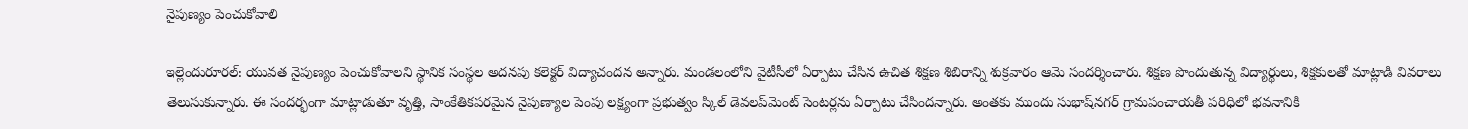నైపుణ్యం పెంచుకోవాలి

ఇల్లెందురూరల్‌: యువత నైపుణ్యం పెంచుకోవాలని స్థానిక సంస్థల అదనపు కలెక్టర్‌ విద్యాచందన అన్నారు. మండలంలోని వైటీసీలో ఏర్పాటు చేసిన ఉచిత శిక్షణ శిబిరాన్ని శుక్రవారం ఆమె సందర్శించారు. శిక్షణ పొందుతున్న విద్యార్థులు, శిక్షకులతో మాట్లాడి వివరాలు తెలుసుకున్నారు. ఈ సందర్భంగా మాట్లాడుతూ వృత్తి, సాంకేతికపరమైన నైపుణ్యాల పెంపు లక్ష్యంగా ప్రభుత్వం స్కిల్‌ డెవలప్‌మెంట్‌ సెంటర్లను ఏర్పాటు చేసిందన్నారు. అంతకు ముందు సుభాష్‌నగర్‌ గ్రామపంచాయతీ పరిధిలో భవనానికి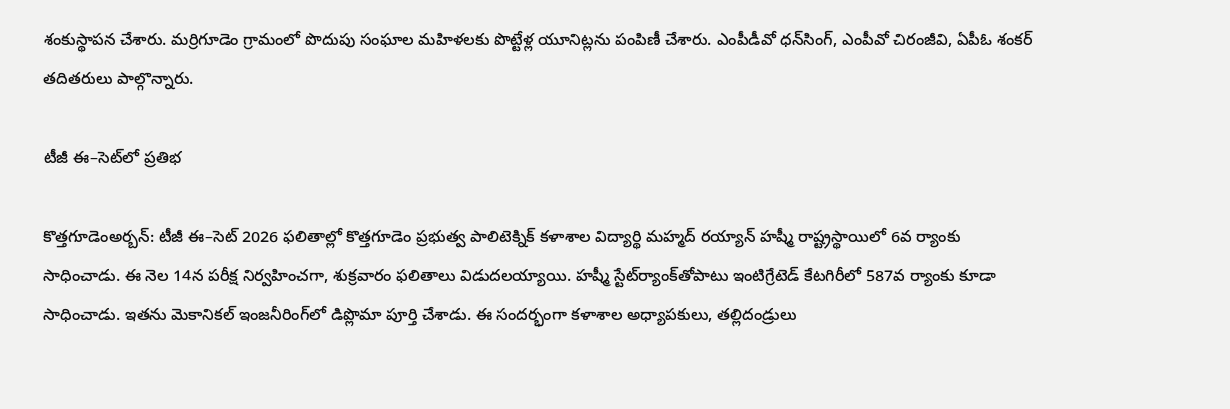శంకుస్థాపన చేశారు. మర్రిగూడెం గ్రామంలో పొదుపు సంఘాల మహిళలకు పొట్టేళ్ల యూనిట్లను పంపిణీ చేశారు. ఎంపీడీవో ధన్‌సింగ్‌, ఎంపీవో చిరంజీవి, ఏపీఓ శంకర్‌ తదితరులు పాల్గొన్నారు.

టీజీ ఈ–సెట్‌లో ప్రతిభ

కొత్తగూడెంఅర్బన్‌: టీజీ ఈ–సెట్‌ 2026 ఫలితాల్లో కొత్తగూడెం ప్రభుత్వ పాలిటెక్నిక్‌ కళాశాల విద్యార్థి మహ్మద్‌ రయ్యాన్‌ హష్మీ రాష్ట్రస్థాయిలో 6వ ర్యాంకు సాధించాడు. ఈ నెల 14న పరీక్ష నిర్వహించగా, శుక్రవారం ఫలితాలు విడుదలయ్యాయి. హష్మీ స్టేట్‌ర్యాంక్‌తోపాటు ఇంటిగ్రేటెడ్‌ కేటగిరీలో 587వ ర్యాంకు కూడా సాధించాడు. ఇతను మెకానికల్‌ ఇంజనీరింగ్‌లో డిప్లొమా పూర్తి చేశాడు. ఈ సందర్భంగా కళాశాల అధ్యాపకులు, తల్లిదండ్రులు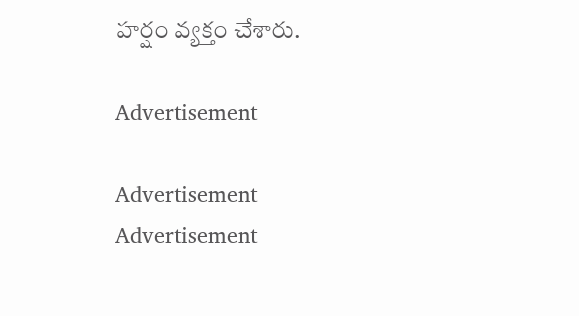హర్షం వ్యక్తం చేశారు.

Advertisement

Advertisement
Advertisement